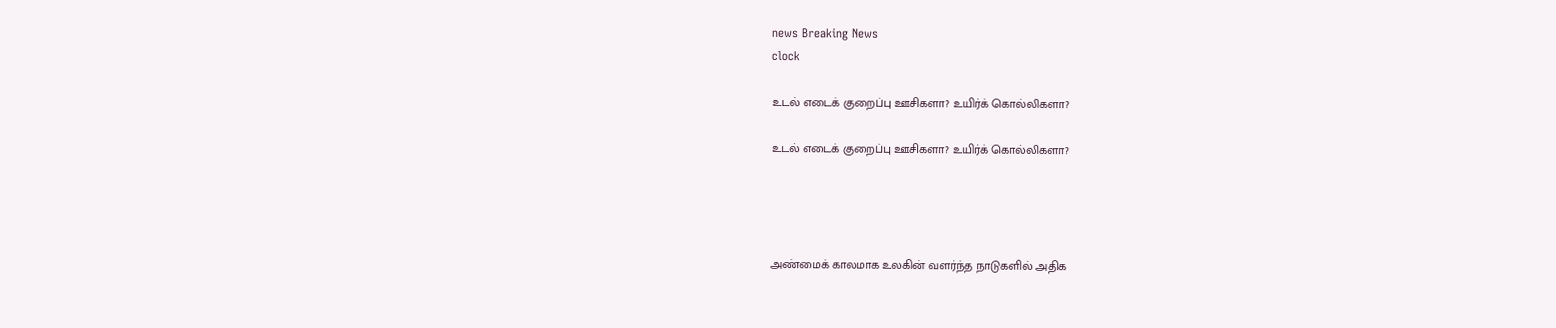news Breaking News
clock

உடல் எடைக் குறைப்பு ஊசிகளா? உயிர்க் கொல்லிகளா?

உடல் எடைக் குறைப்பு ஊசிகளா? உயிர்க் கொல்லிகளா?




அண்மைக் காலமாக உலகின் வளர்ந்த நாடுகளில் அதிக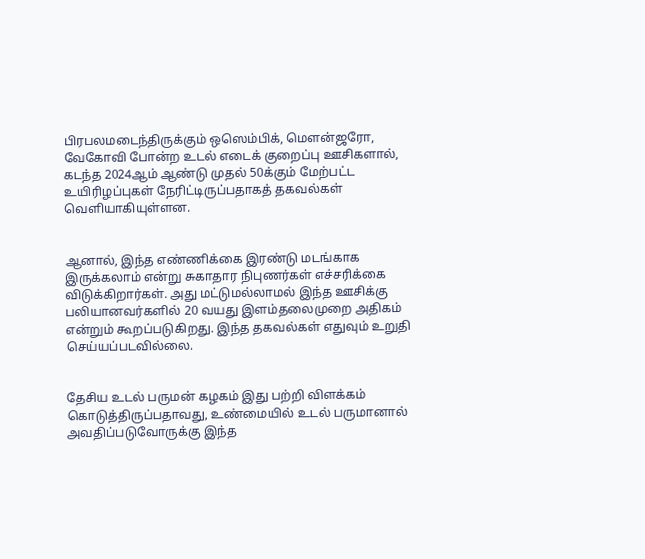பிரபலமடைந்திருக்கும் ஒஸெம்பிக், மௌன்ஜரோ, வேகோவி போன்ற உடல் எடைக் குறைப்பு ஊசிகளால், கடந்த 2024ஆம் ஆண்டு முதல் 50க்கும் மேற்பட்ட உயிரிழப்புகள் நேரிட்டிருப்பதாகத் தகவல்கள் வெளியாகியுள்ளன.


ஆனால், இந்த எண்ணிக்கை இரண்டு மடங்காக இருக்கலாம் என்று சுகாதார நிபுணர்கள் எச்சரிக்கை விடுக்கிறார்கள். அது மட்டுமல்லாமல் இந்த ஊசிக்கு பலியானவர்களில் 20 வயது இளம்தலைமுறை அதிகம் என்றும் கூறப்படுகிறது. இந்த தகவல்கள் எதுவும் உறுதி செய்யப்படவில்லை.


தேசிய உடல் பருமன் கழகம் இது பற்றி விளக்கம் கொடுத்திருப்பதாவது, உண்மையில் உடல் பருமானால் அவதிப்படுவோருக்கு இந்த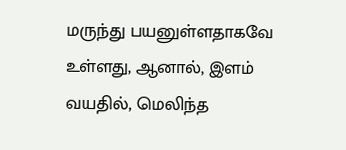மருந்து பயனுள்ளதாகவே உள்ளது, ஆனால், இளம் வயதில், மெலிந்த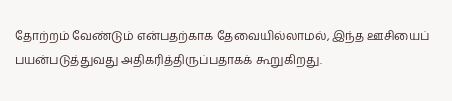தோற்றம் வேண்டும் என்பதற்காக தேவையில்லாமல், இந்த ஊசியைப் பயன்படுத்துவது அதிகரித்திருப்பதாகக் கூறுகிறது.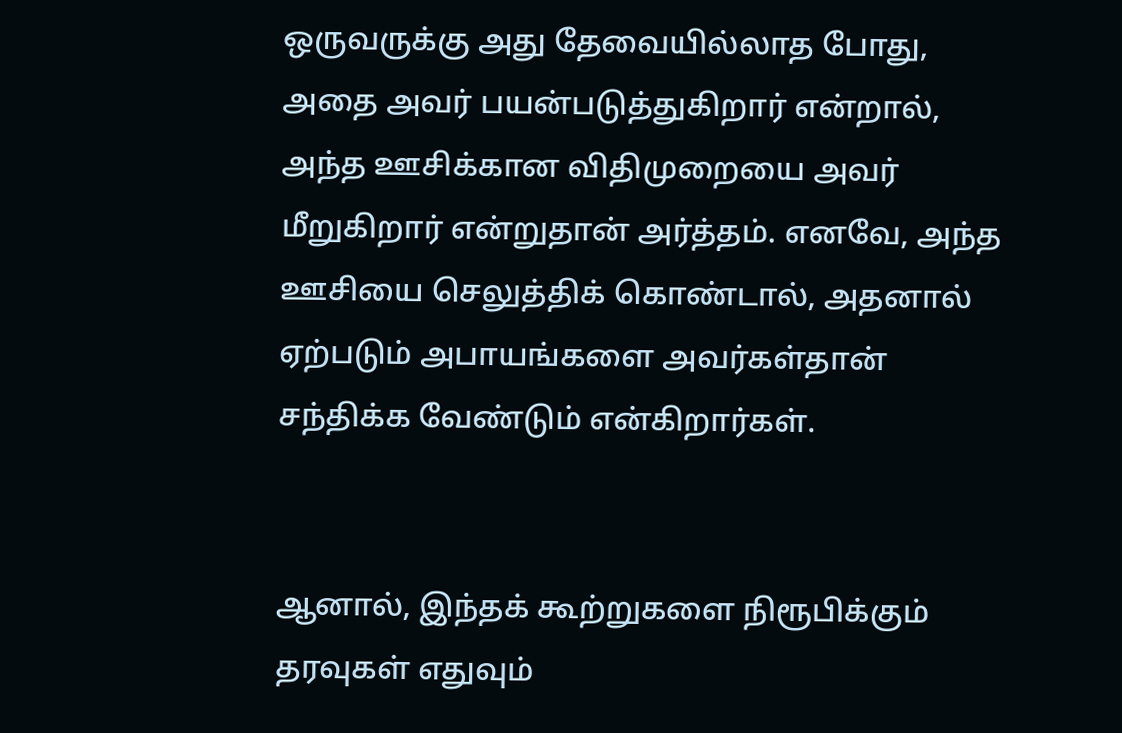ஒருவருக்கு அது தேவையில்லாத போது, அதை அவர் பயன்படுத்துகிறார் என்றால், அந்த ஊசிக்கான விதிமுறையை அவர் மீறுகிறார் என்றுதான் அர்த்தம். எனவே, அந்த ஊசியை செலுத்திக் கொண்டால், அதனால் ஏற்படும் அபாயங்களை அவர்கள்தான் சந்திக்க வேண்டும் என்கிறார்கள்.


ஆனால், இந்தக் கூற்றுகளை நிரூபிக்கும் தரவுகள் எதுவும்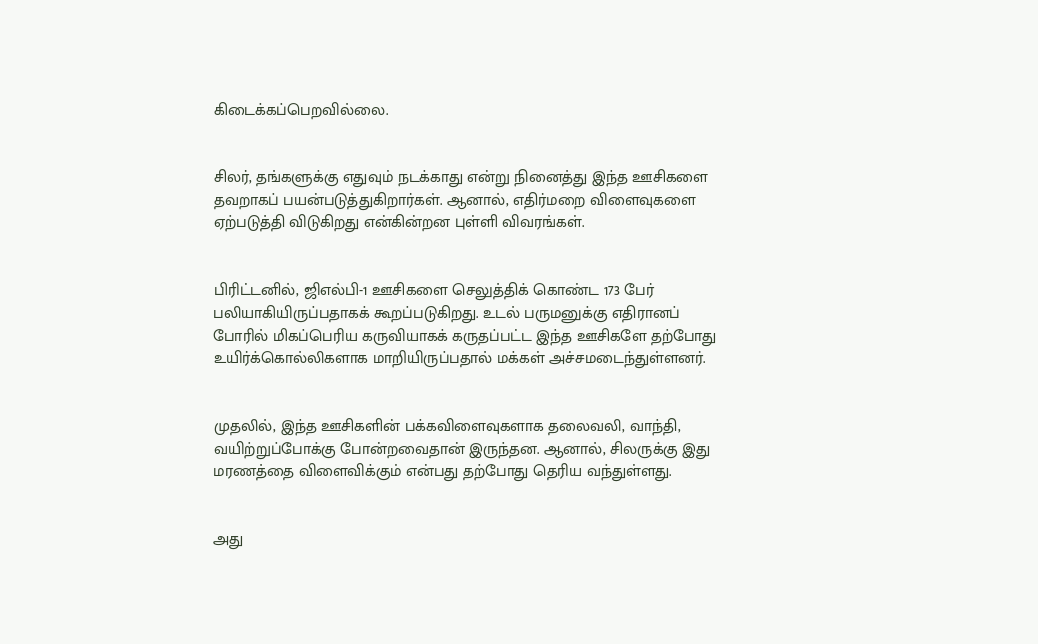கிடைக்கப்பெறவில்லை.


சிலர், தங்களுக்கு எதுவும் நடக்காது என்று நினைத்து இந்த ஊசிகளை தவறாகப் பயன்படுத்துகிறார்கள். ஆனால், எதிர்மறை விளைவுகளை ஏற்படுத்தி விடுகிறது என்கின்றன புள்ளி விவரங்கள்.


பிரிட்டனில், ஜிஎல்பி-1 ஊசிகளை செலுத்திக் கொண்ட 173 பேர் பலியாகியிருப்பதாகக் கூறப்படுகிறது. உடல் பருமனுக்கு எதிரானப் போரில் மிகப்பெரிய கருவியாகக் கருதப்பட்ட இந்த ஊசிகளே தற்போது உயிர்க்கொல்லிகளாக மாறியிருப்பதால் மக்கள் அச்சமடைந்துள்ளனர்.


முதலில், இந்த ஊசிகளின் பக்கவிளைவுகளாக தலைவலி, வாந்தி, வயிற்றுப்போக்கு போன்றவைதான் இருந்தன. ஆனால், சிலருக்கு இது மரணத்தை விளைவிக்கும் என்பது தற்போது தெரிய வந்துள்ளது.


அது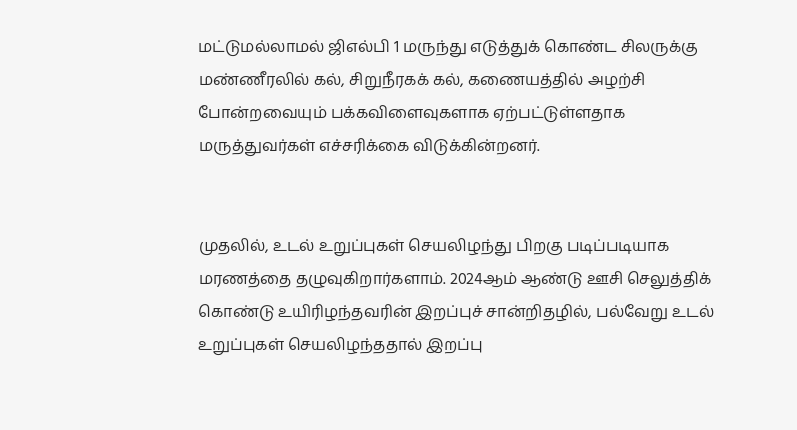மட்டுமல்லாமல் ஜிஎல்பி 1 மருந்து எடுத்துக் கொண்ட சிலருக்கு மண்ணீரலில் கல், சிறுநீரகக் கல், கணையத்தில் அழற்சி போன்றவையும் பக்கவிளைவுகளாக ஏற்பட்டுள்ளதாக மருத்துவர்கள் எச்சரிக்கை விடுக்கின்றனர்.


முதலில், உடல் உறுப்புகள் செயலிழந்து பிறகு படிப்படியாக மரணத்தை தழுவுகிறார்களாம். 2024ஆம் ஆண்டு ஊசி செலுத்திக் கொண்டு உயிரிழந்தவரின் இறப்புச் சான்றிதழில், பல்வேறு உடல் உறுப்புகள் செயலிழந்ததால் இறப்பு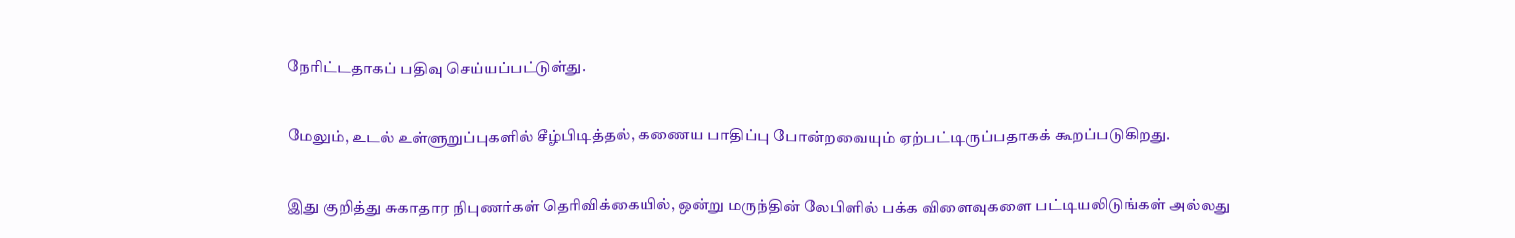நேரிட்டதாகப் பதிவு செய்யப்பட்டுள்து.


மேலும், உடல் உள்ளுறுப்புகளில் சீழ்பிடித்தல், கணைய பாதிப்பு போன்றவையும் ஏற்பட்டிருப்பதாகக் கூறப்படுகிறது.


இது குறித்து சுகாதார நிபுணர்கள் தெரிவிக்கையில், ஒன்று மருந்தின் லேபிளில் பக்க விளைவுகளை பட்டியலிடுங்கள் அல்லது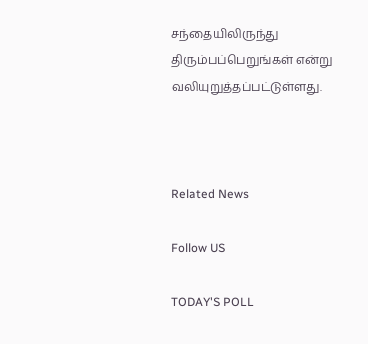சந்தையிலிருந்து திரும்பப்பெறுங்கள் என்று வலியுறுத்தப்பட்டுள்ளது.



Related News

Follow US

TODAY'S POLL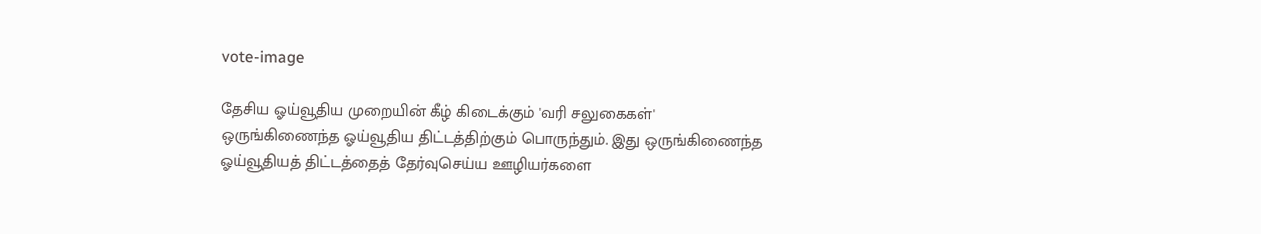vote-image

தேசிய ஓய்வூதிய முறையின் கீழ் கிடைக்கும் 'வரி சலுகைகள்' ஒருங்கிணைந்த ஓய்வூதிய திட்டத்திற்கும் பொருந்தும். இது ஒருங்கிணைந்த ஓய்வூதியத் திட்டத்தைத் தேர்வுசெய்ய ஊழியர்களை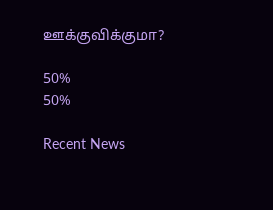ஊக்குவிக்குமா?

50%
50%

Recent News